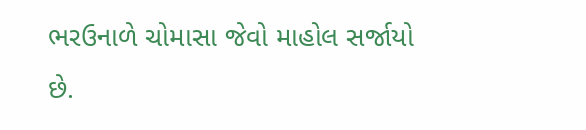ભરઉનાળે ચોમાસા જેવો માહોલ સર્જાયો છે.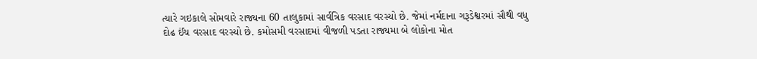ત્યારે ગઇકાલે સોમવારે રાજ્યના 60 તાલુકામાં સાર્વત્રિક વરસાદ વરસ્યો છે. જેમાં નર્મદાના ગરૂડેશ્વરમાં સૌથી વધુ દોઢ ઈંચ વરસાદ વરસ્યો છે. કમોસમી વરસાદમાં વીજળી પડતા રાજ્યમા બે લોકોના મોત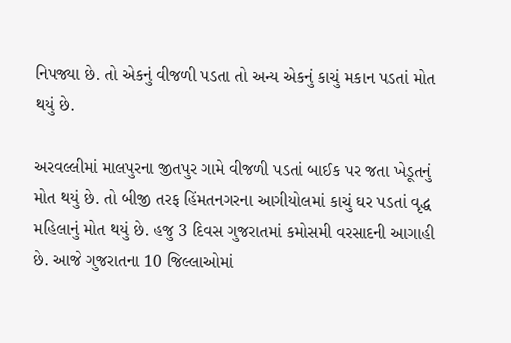નિપજ્યા છે. તો એકનું વીજળી પડતા તો અન્ય એકનું કાચું મકાન પડતાં મોત થયું છે.

અરવલ્લીમાં માલપુરના જીતપુર ગામે વીજળી પડતાં બાઈક પર જતા ખેડૂતનું મોત થયું છે. તો બીજી તરફ હિંમતનગરના આગીયોલમાં કાચું ઘર પડતાં વૃદ્ધ મહિલાનું મોત થયું છે. હજુ 3 દિવસ ગુજરાતમાં કમોસમી વરસાદની આગાહી છે. આજે ગુજરાતના 10 જિલ્લાઓમાં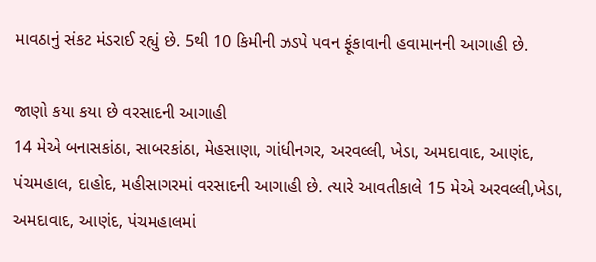માવઠાનું સંકટ મંડરાઈ રહ્યું છે. 5થી 10 કિમીની ઝડપે પવન ફૂંકાવાની હવામાનની આગાહી છે.

જાણો કયા કયા છે વરસાદની આગાહી
14 મેએ બનાસકાંઠા, સાબરકાંઠા, મેહસાણા, ગાંધીનગર, અરવલ્લી, ખેડા, અમદાવાદ, આણંદ, પંચમહાલ, દાહોદ, મહીસાગરમાં વરસાદની આગાહી છે. ત્યારે આવતીકાલે 15 મેએ અરવલ્લી,ખેડા, અમદાવાદ, આણંદ, પંચમહાલમાં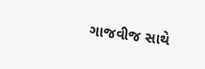ગાજવીજ સાથે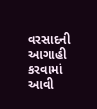વરસાદની આગાહી કરવામાં આવી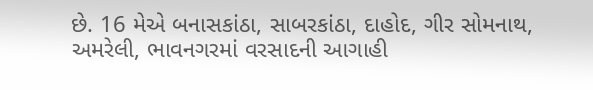છે. 16 મેએ બનાસકાંઠા, સાબરકાંઠા, દાહોદ, ગીર સોમનાથ, અમરેલી, ભાવનગરમાં વરસાદની આગાહી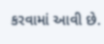કરવામાં આવી છે.